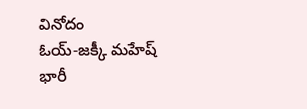వినోదం
ఓయ్-జక్కీ మహేష్
భారీ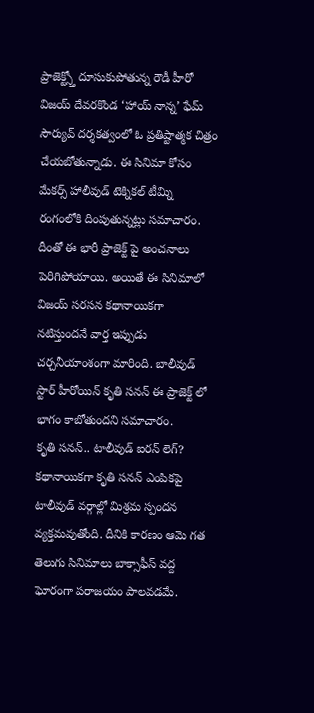ప్రాజెక్ట్స్తో దూసుకుపోతున్న రౌడీ హీరో విజయ్ దేవరకొండ ‘హాయ్ నాన్న’ ఫేమ్ సౌర్యువ్ దర్శకత్వంలో ఓ ప్రతిష్టాత్మక చిత్రం చేయబోతున్నాడు. ఈ సినిమా కోసం మేకర్స్ హాలీవుడ్ టెక్నికల్ టీమ్ని రంగంలోకి దింపుతున్నట్లు సమాచారం. దీంతో ఈ భారీ ప్రాజెక్ట్ పై అంచనాలు పెరిగిపోయాయి. అయితే ఈ సినిమాలో విజయ్ సరసన కథానాయికగా నటిస్తుందనే వార్త ఇప్పుడు చర్చనీయాంశంగా మారింది. బాలీవుడ్ స్టార్ హీరోయిన్ కృతి సనన్ ఈ ప్రాజెక్ట్ లో భాగం కాబోతుందని సమాచారం.
కృతి సనన్.. టాలీవుడ్ ఐరన్ లెగ్?
కథానాయికగా కృతి సనన్ ఎంపికపై టాలీవుడ్ వర్గాల్లో మిశ్రమ స్పందన వ్యక్తమవుతోంది. దీనికి కారణం ఆమె గత తెలుగు సినిమాలు బాక్సాఫీస్ వద్ద ఘోరంగా పరాజయం పాలవడమే.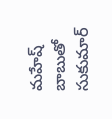మహేష్ బాబుతో సుకుమార్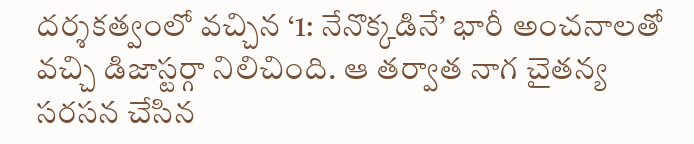దర్శకత్వంలో వచ్చిన ‘1: నేనొక్కడినే’ భారీ అంచనాలతో వచ్చి డిజాస్టర్గా నిలిచింది. ఆ తర్వాత నాగ చైతన్య సరసన చేసిన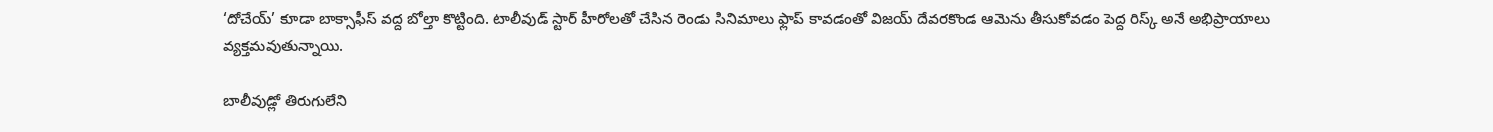‘దోచేయ్’ కూడా బాక్సాఫీస్ వద్ద బోల్తా కొట్టింది. టాలీవుడ్ స్టార్ హీరోలతో చేసిన రెండు సినిమాలు ఫ్లాప్ కావడంతో విజయ్ దేవరకొండ ఆమెను తీసుకోవడం పెద్ద రిస్క్ అనే అభిప్రాయాలు వ్యక్తమవుతున్నాయి.

బాలీవుడ్లో తిరుగులేని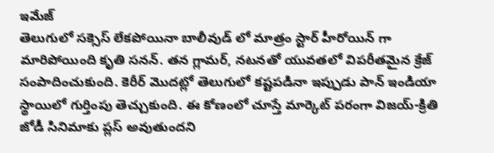ఇమేజ్
తెలుగులో సక్సెస్ లేకపోయినా బాలీవుడ్ లో మాత్రం స్టార్ హీరోయిన్ గా మారిపోయింది కృతి సనన్. తన గ్లామర్, నటనతో యువతలో విపరీతమైన క్రేజ్ సంపాదించుకుంది. కెరీర్ మొదట్లో తెలుగులో కష్టపడినా ఇప్పుడు పాన్ ఇండియా స్థాయిలో గుర్తింపు తెచ్చుకుంది. ఈ కోణంలో చూస్తే మార్కెట్ పరంగా విజయ్-క్రితి జోడీ సినిమాకు ప్లస్ అవుతుందని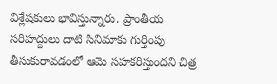విశ్లేషకులు భావిస్తున్నారు. ప్రాంతీయ సరిహద్దులు దాటి సినిమాకు గుర్తింపు తీసుకురావడంలో ఆమె సహకరిస్తుందని చిత్ర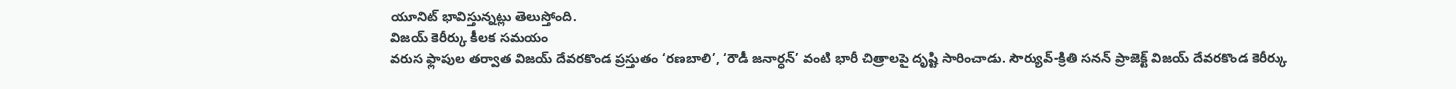యూనిట్ భావిస్తున్నట్లు తెలుస్తోంది.
విజయ్ కెరీర్కు కీలక సమయం
వరుస ఫ్లాపుల తర్వాత విజయ్ దేవరకొండ ప్రస్తుతం ‘రణబాలి’, ‘రౌడీ జనార్ధన్’ వంటి భారీ చిత్రాలపై దృష్టి సారించాడు. సౌర్యువ్-క్రితి సనన్ ప్రాజెక్ట్ విజయ్ దేవరకొండ కెరీర్కు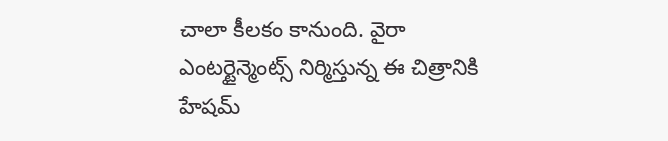చాలా కీలకం కానుంది. వైరా ఎంటర్టైన్మెంట్స్ నిర్మిస్తున్న ఈ చిత్రానికి హేషమ్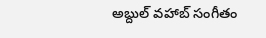అబ్దుల్ వహాబ్ సంగీతం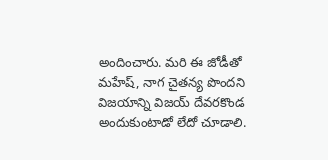అందించారు. మరి ఈ జోడీతో మహేష్, నాగ చైతన్య పొందని విజయాన్ని విజయ్ దేవరకొండ అందుకుంటాడో లేదో చూడాలి.